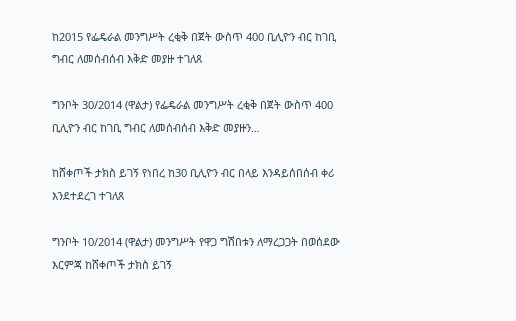ከ2015 የፌዴራል መንግሥት ረቂቅ በጀት ውስጥ 400 ቢሊዮን ብር ከገቢ ግብር ለመሰብሰብ እቅድ መያዙ ተገለጸ

ግንቦት 30/2014 (ዋልታ) የፌዴራል መንግሥት ረቂቅ በጀት ውስጥ 400 ቢሊዮን ብር ከገቢ ግብር ለመሰብሰብ እቅድ መያዙን…

ከሸቀጦች ታክስ ይገኝ የነበረ ከ30 ቢሊዮን ብር በላይ እንዳይሰበሰብ ቀሪ እንደተደረገ ተገለጸ

ግንቦት 10/2014 (ዋልታ) መንግሥት የዋጋ ግሽበቱን ለማረጋጋት በወሰደው እርምጃ ከሸቀጦች ታክስ ይገኝ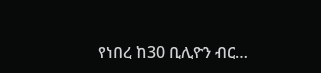የነበረ ከ30 ቢሊዮን ብር…